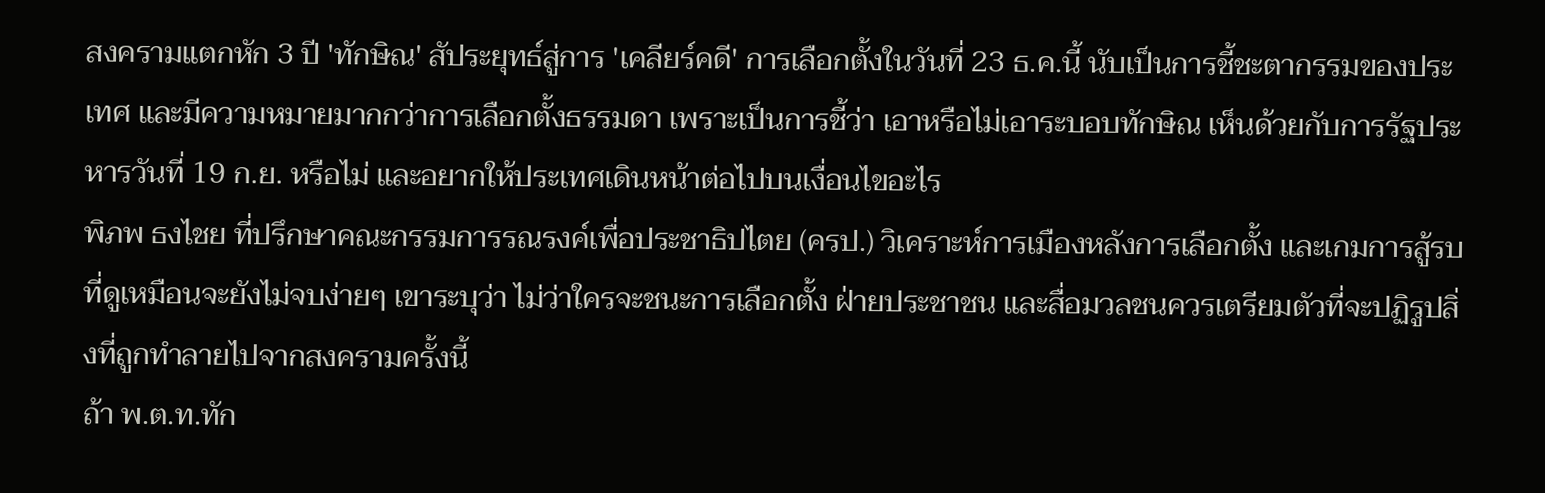สงครามแตกหัก 3 ปี 'ทักษิณ' สัประยุทธ์สู่การ 'เคลียร์คดี' การเลือกตั้งในวันที่ 23 ธ.ค.นี้ นับเป็นการชี้ชะตากรรมของประเทศ และมีความหมายมากกว่าการเลือกตั้งธรรมดา เพราะเป็นการชี้ว่า เอาหรือไม่เอาระบอบทักษิณ เห็นด้วยกับการรัฐประหารวันที่ 19 ก.ย. หรือไม่ และอยากให้ประเทศเดินหน้าต่อไปบนเงื่อนไขอะไร
พิภพ ธงไชย ที่ปรึกษาคณะกรรมการรณรงค์เพื่อประชาธิปไตย (ครป.) วิเคราะห์การเมืองหลังการเลือกตั้ง และเกมการสู้รบที่ดูเหมือนจะยังไม่จบง่ายๆ เขาระบุว่า ไม่ว่าใครจะชนะการเลือกตั้ง ฝ่ายประชาชน และสื่อมวลชนควรเตรียมตัวที่จะปฏิรูปสิ่งที่ถูกทำลายไปจากสงครามครั้งนี้
ถ้า พ.ต.ท.ทัก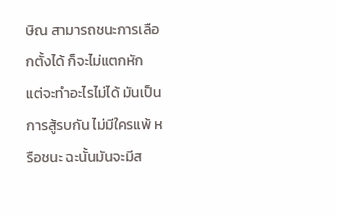ษิณ สามารถชนะการเลือกตั้งได้ ก็จะไม่แตกหัก แต่จะทำอะไรไม่ได้ มันเป็นการสู้รบกัน ไม่มีใครแพ้ หรือชนะ ฉะนั้นมันจะมีส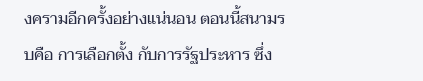งครามอีกครั้งอย่างแน่นอน ตอนนี้สนามรบคือ การเลือกตั้ง กับการรัฐประหาร ซึ่ง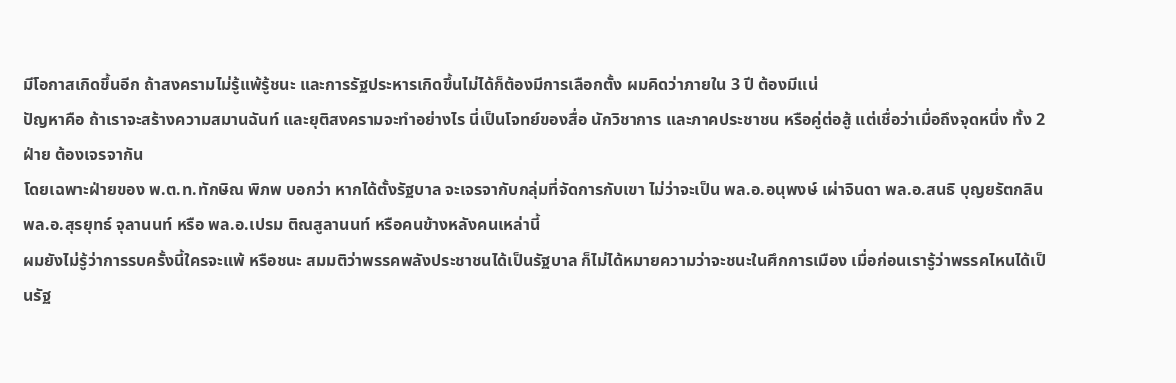มีโอกาสเกิดขึ้นอีก ถ้าสงครามไม่รู้แพ้รู้ชนะ และการรัฐประหารเกิดขึ้นไม่ได้ก็ต้องมีการเลือกตั้ง ผมคิดว่าภายใน 3 ปี ต้องมีแน่
ปัญหาคือ ถ้าเราจะสร้างความสมานฉันท์ และยุติสงครามจะทำอย่างไร นี่เป็นโจทย์ของสื่อ นักวิชาการ และภาคประชาชน หรือคู่ต่อสู้ แต่เชื่อว่าเมื่อถึงจุดหนึ่ง ทั้ง 2 ฝ่าย ต้องเจรจากัน
โดยเฉพาะฝ่ายของ พ.ต.ท.ทักษิณ พิภพ บอกว่า หากได้ตั้งรัฐบาล จะเจรจากับกลุ่มที่จัดการกับเขา ไม่ว่าจะเป็น พล.อ.อนุพงษ์ เผ่าจินดา พล.อ.สนธิ บุญยรัตกลิน พล.อ.สุรยุทธ์ จุลานนท์ หรือ พล.อ.เปรม ติณสูลานนท์ หรือคนข้างหลังคนเหล่านี้
ผมยังไม่รู้ว่าการรบครั้งนี้ใครจะแพ้ หรือชนะ สมมติว่าพรรคพลังประชาชนได้เป็นรัฐบาล ก็ไม่ได้หมายความว่าจะชนะในศึกการเมือง เมื่อก่อนเรารู้ว่าพรรคไหนได้เป็นรัฐ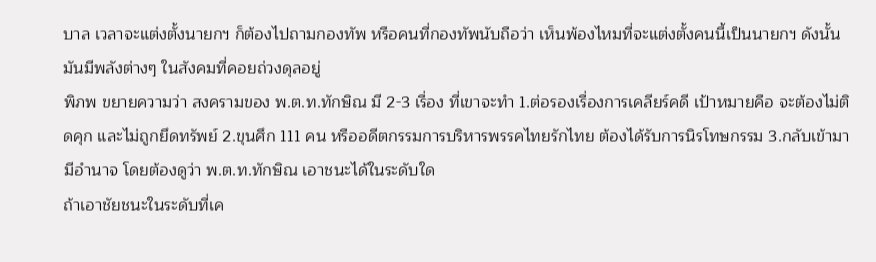บาล เวลาจะแต่งตั้งนายกฯ ก็ต้องไปถามกองทัพ หรือคนที่กองทัพนับถือว่า เห็นพ้องไหมที่จะแต่งตั้งคนนี้เป็นนายกฯ ดังนั้นมันมีพลังต่างๆ ในสังคมที่คอยถ่วงดุลอยู่
พิภพ ขยายความว่า สงครามของ พ.ต.ท.ทักษิณ มี 2-3 เรื่อง ที่เขาจะทำ 1.ต่อรองเรื่องการเคลียร์คดี เป้าหมายคือ จะต้องไม่ติดคุก และไม่ถูกยึดทรัพย์ 2.ขุนศึก 111 คน หรืออดีตกรรมการบริหารพรรคไทยรักไทย ต้องได้รับการนิรโทษกรรม 3.กลับเข้ามามีอำนาจ โดยต้องดูว่า พ.ต.ท.ทักษิณ เอาชนะได้ในระดับใด
ถ้าเอาชัยชนะในระดับที่เค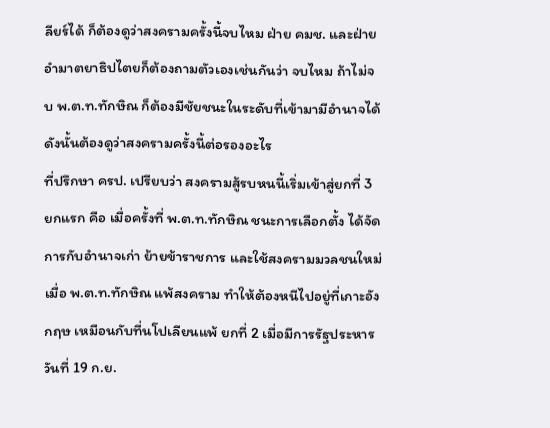ลียร์ได้ ก็ต้องดูว่าสงครามครั้งนี้จบไหม ฝ่าย คมช. และฝ่ายอำมาตยาธิปไตยก็ต้องถามตัวเองเช่นกันว่า จบไหม ถ้าไม่จบ พ.ต.ท.ทักษิณ ก็ต้องมีชัยชนะในระดับที่เข้ามามีอำนาจได้ ดังนั้นต้องดูว่าสงครามครั้งนี้ต่อรองอะไร
ที่ปรึกษา ครป. เปรียบว่า สงครามสู้รบหนนี้เริ่มเข้าสู่ยกที่ 3 ยกแรก คือ เมื่อครั้งที่ พ.ต.ท.ทักษิณ ชนะการเลือกตั้ง ได้จัดการกับอำนาจเก่า ย้ายข้าราชการ และใช้สงครามมวลชนใหม่ เมื่อ พ.ต.ท.ทักษิณ แพ้สงคราม ทำให้ต้องหนีไปอยู่ที่เกาะอังกฤษ เหมือนกับที่นโปเลียนแพ้ ยกที่ 2 เมื่อมีการรัฐประหารวันที่ 19 ก.ย.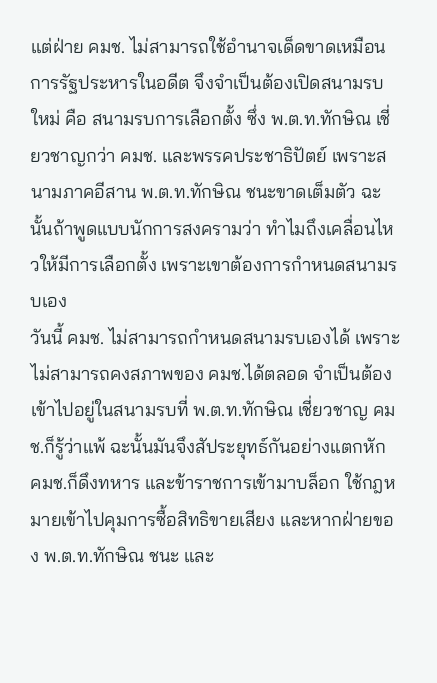แต่ฝ่าย คมช. ไม่สามารถใช้อำนาจเด็ดขาดเหมือนการรัฐประหารในอดีต จึงจำเป็นต้องเปิดสนามรบใหม่ คือ สนามรบการเลือกตั้ง ซึ่ง พ.ต.ท.ทักษิณ เชี่ยวชาญกว่า คมช. และพรรคประชาธิปัตย์ เพราะสนามภาคอีสาน พ.ต.ท.ทักษิณ ชนะขาดเต็มตัว ฉะนั้นถ้าพูดแบบนักการสงครามว่า ทำไมถึงเคลื่อนไหวให้มีการเลือกตั้ง เพราะเขาต้องการกำหนดสนามรบเอง
วันนี้ คมช. ไม่สามารถกำหนดสนามรบเองได้ เพราะไม่สามารถคงสภาพของ คมช.ได้ตลอด จำเป็นต้องเข้าไปอยู่ในสนามรบที่ พ.ต.ท.ทักษิณ เชี่ยวชาญ คมช.ก็รู้ว่าแพ้ ฉะนั้นมันจึงสัประยุทธ์กันอย่างแตกหัก คมช.ก็ดึงทหาร และข้าราชการเข้ามาบล็อก ใช้กฎหมายเข้าไปคุมการซื้อสิทธิขายเสียง และหากฝ่ายของ พ.ต.ท.ทักษิณ ชนะ และ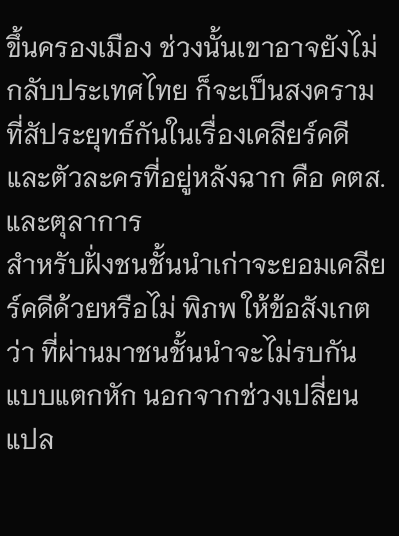ขึ้นครองเมือง ช่วงนั้นเขาอาจยังไม่กลับประเทศไทย ก็จะเป็นสงครามที่สัประยุทธ์กันในเรื่องเคลียร์คดี และตัวละครที่อยู่หลังฉาก คือ คตส. และตุลาการ
สำหรับฝั่งชนชั้นนำเก่าจะยอมเคลียร์คดีด้วยหรือไม่ พิภพ ให้ข้อสังเกตว่า ที่ผ่านมาชนชั้นนำจะไม่รบกันแบบแตกหัก นอกจากช่วงเปลี่ยนแปล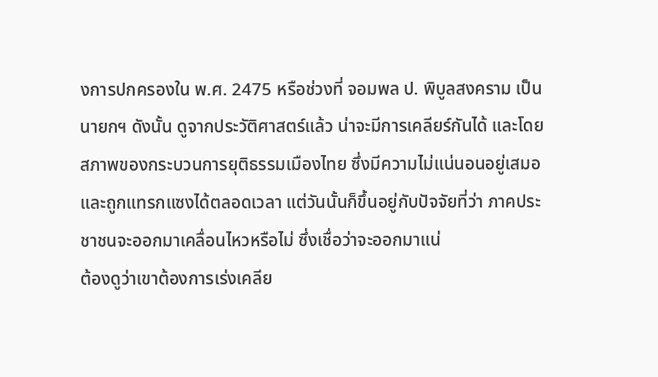งการปกครองใน พ.ศ. 2475 หรือช่วงที่ จอมพล ป. พิบูลสงคราม เป็นนายกฯ ดังนั้น ดูจากประวัติศาสตร์แล้ว น่าจะมีการเคลียร์กันได้ และโดยสภาพของกระบวนการยุติธรรมเมืองไทย ซึ่งมีความไม่แน่นอนอยู่เสมอ และถูกแทรกแซงได้ตลอดเวลา แต่วันนั้นก็ขึ้นอยู่กับปัจจัยที่ว่า ภาคประชาชนจะออกมาเคลื่อนไหวหรือไม่ ซึ่งเชื่อว่าจะออกมาแน่
ต้องดูว่าเขาต้องการเร่งเคลีย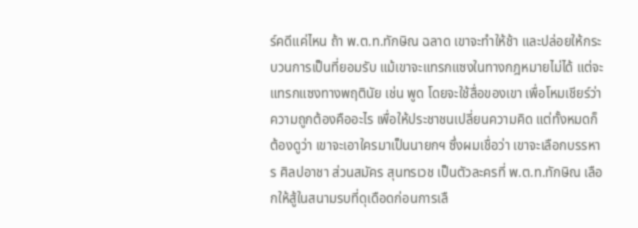ร์คดีแค่ไหน ถ้า พ.ต.ท.ทักษิณ ฉลาด เขาจะทำให้ช้า และปล่อยให้กระบวนการเป็นที่ยอมรับ แม้เขาจะแทรกแซงในทางกฎหมายไม่ได้ แต่จะแทรกแซงทางพฤตินัย เช่น พูด โดยจะใช้สื่อของเขา เพื่อโหมเชียร์ว่า ความถูกต้องคืออะไร เพื่อให้ประชาชนเปลี่ยนความคิด แต่ทั้งหมดก็ต้องดูว่า เขาจะเอาใครมาเป็นนายกฯ ซึ่งผมเชื่อว่า เขาจะเลือกบรรหาร ศิลปอาชา ส่วนสมัคร สุนทรเวช เป็นตัวละครที่ พ.ต.ท.ทักษิณ เลือกให้สู้ในสนามรบที่ดุเดือดก่อนการเลื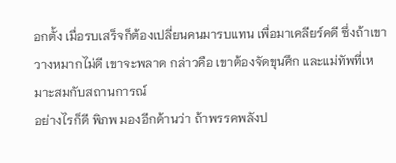อกตั้ง เมื่อรบเสร็จก็ต้องเปลี่ยนคนมารบแทน เพื่อมาเคลียร์คดี ซึ่งถ้าเขาวางหมากไม่ดี เขาจะพลาด กล่าวคือ เขาต้องจัดขุนศึก และแม่ทัพที่เหมาะสมกับสถานการณ์
อย่างไรก็ดี พิภพ มองอีกด้านว่า ถ้าพรรคพลังป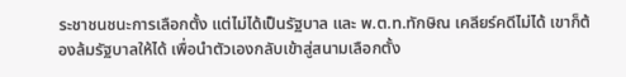ระชาชนชนะการเลือกตั้ง แต่ไม่ได้เป็นรัฐบาล และ พ.ต.ท.ทักษิณ เคลียร์คดีไม่ได้ เขาก็ต้องล้มรัฐบาลให้ได้ เพื่อนำตัวเองกลับเข้าสู่สนามเลือกตั้ง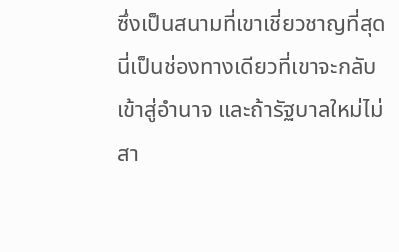ซึ่งเป็นสนามที่เขาเชี่ยวชาญที่สุด นี่เป็นช่องทางเดียวที่เขาจะกลับ เข้าสู่อำนาจ และถ้ารัฐบาลใหม่ไม่สา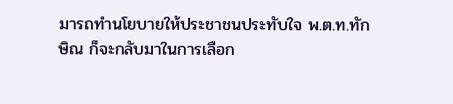มารถทำนโยบายให้ประชาชนประทับใจ พ.ต.ท.ทักษิณ ก็จะกลับมาในการเลือก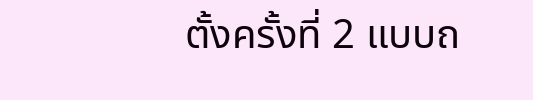ตั้งครั้งที่ 2 แบบถ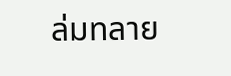ล่มทลาย